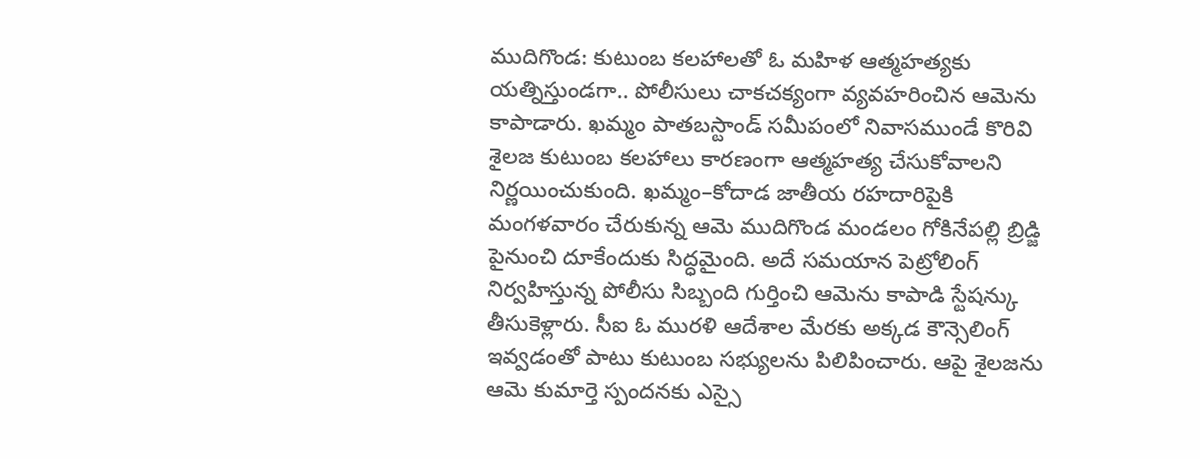ముదిగొండ: కుటుంబ కలహాలతో ఓ మహిళ ఆత్మహత్యకు యత్నిస్తుండగా.. పోలీసులు చాకచక్యంగా వ్యవహరించిన ఆమెను కాపాడారు. ఖమ్మం పాతబస్టాండ్ సమీపంలో నివాసముండే కొరివి శైలజ కుటుంబ కలహాలు కారణంగా ఆత్మహత్య చేసుకోవాలని నిర్ణయించుకుంది. ఖమ్మం–కోదాడ జాతీయ రహదారిపైకి మంగళవారం చేరుకున్న ఆమె ముదిగొండ మండలం గోకినేపల్లి బ్రిడ్జి పైనుంచి దూకేందుకు సిద్ధమైంది. అదే సమయాన పెట్రోలింగ్ నిర్వహిస్తున్న పోలీసు సిబ్బంది గుర్తించి ఆమెను కాపాడి స్టేషన్కు తీసుకెళ్లారు. సీఐ ఓ మురళి ఆదేశాల మేరకు అక్కడ కౌన్సెలింగ్ ఇవ్వడంతో పాటు కుటుంబ సభ్యులను పిలిపించారు. ఆపై శైలజను ఆమె కుమార్తె స్పందనకు ఎస్సై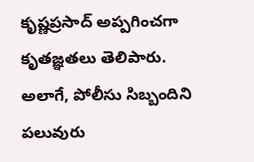కృష్ణప్రసాద్ అప్పగించగా కృతజ్ఞతలు తెలిపారు. అలాగే, పోలీసు సిబ్బందిని పలువురు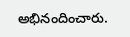అభినందించారు.